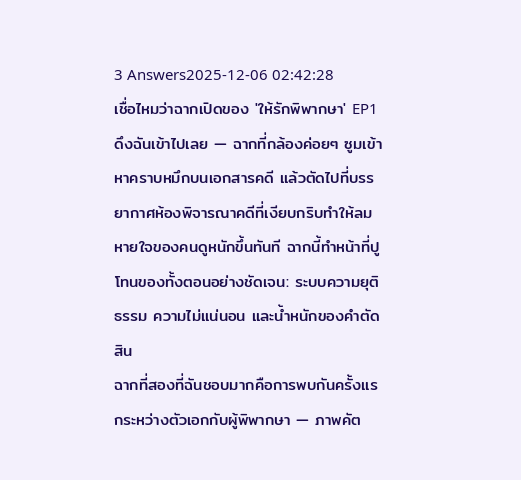3 Answers2025-12-06 02:42:28
เชื่อไหมว่าฉากเปิดของ 'ให้รักพิพากษา' EP1 ดึงฉันเข้าไปเลย — ฉากที่กล้องค่อยๆ ซูมเข้าหาคราบหมึกบนเอกสารคดี แล้วตัดไปที่บรรยากาศห้องพิจารณาคดีที่เงียบกริบทำให้ลมหายใจของคนดูหนักขึ้นทันที ฉากนี้ทำหน้าที่ปูโทนของทั้งตอนอย่างชัดเจน: ระบบความยุติธรรม ความไม่แน่นอน และน้ำหนักของคำตัดสิน
ฉากที่สองที่ฉันชอบมากคือการพบกันครั้งแรกระหว่างตัวเอกกับผู้พิพากษา — ภาพคัต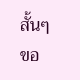สั้นๆ ขอ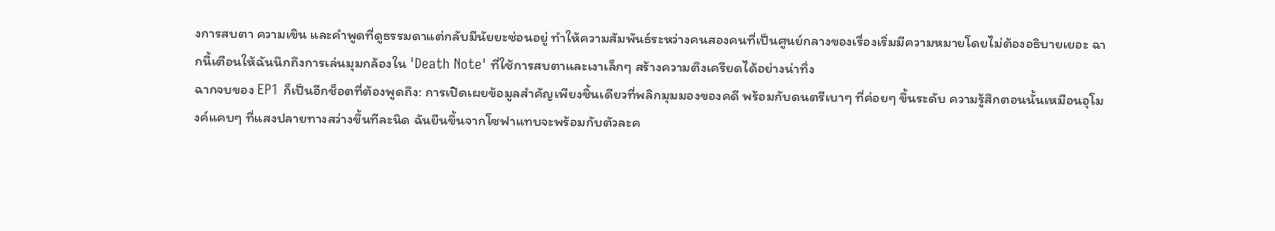งการสบตา ความเขิน และคำพูดที่ดูธรรมดาแต่กลับมีนัยยะซ่อนอยู่ ทำให้ความสัมพันธ์ระหว่างคนสองคนที่เป็นศูนย์กลางของเรื่องเริ่มมีความหมายโดยไม่ต้องอธิบายเยอะ ฉากนี้เตือนให้ฉันนึกถึงการเล่นมุมกล้องใน 'Death Note' ที่ใช้การสบตาและเงาเล็กๆ สร้างความตึงเครียดได้อย่างน่าทึ่ง
ฉากจบของ EP1 ก็เป็นอีกช็อตที่ต้องพูดถึง: การเปิดเผยข้อมูลสำคัญเพียงชิ้นเดียวที่พลิกมุมมองของคดี พร้อมกับดนตรีเบาๆ ที่ค่อยๆ ขึ้นระดับ ความรู้สึกตอนนั้นเหมือนอุโมงค์แคบๆ ที่แสงปลายทางสว่างขึ้นทีละนิด ฉันยืนขึ้นจากโซฟาแทบจะพร้อมกับตัวละค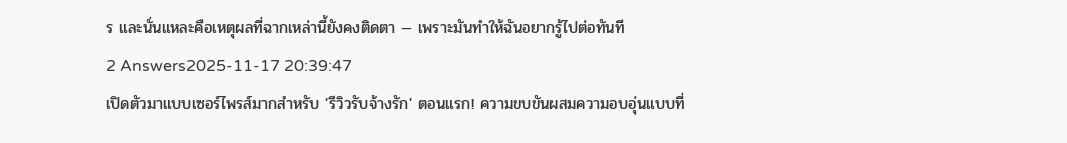ร และนั่นแหละคือเหตุผลที่ฉากเหล่านี้ยังคงติดตา — เพราะมันทำให้ฉันอยากรู้ไปต่อทันที
2 Answers2025-11-17 20:39:47
เปิดตัวมาแบบเซอร์ไพรส์มากสำหรับ 'รีวิวรับจ้างรัก' ตอนแรก! ความขบขันผสมความอบอุ่นแบบที่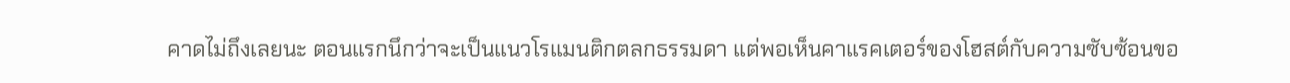คาดไม่ถึงเลยนะ ตอนแรกนึกว่าจะเป็นแนวโรแมนติกตลกธรรมดา แต่พอเห็นคาแรคเตอร์ของโฮสต์กับความซับซ้อนขอ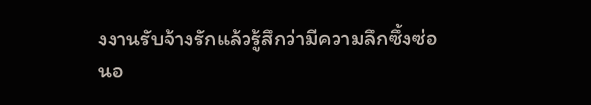งงานรับจ้างรักแล้วรู้สึกว่ามีความลึกซึ้งซ่อนอ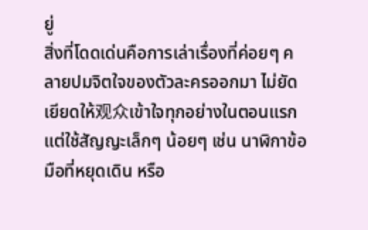ยู่
สิ่งที่โดดเด่นคือการเล่าเรื่องที่ค่อยๆ คลายปมจิตใจของตัวละครออกมา ไม่ยัดเยียดให้观众เข้าใจทุกอย่างในตอนแรก แต่ใช้สัญญะเล็กๆ น้อยๆ เช่น นาฬิกาข้อมือที่หยุดเดิน หรือ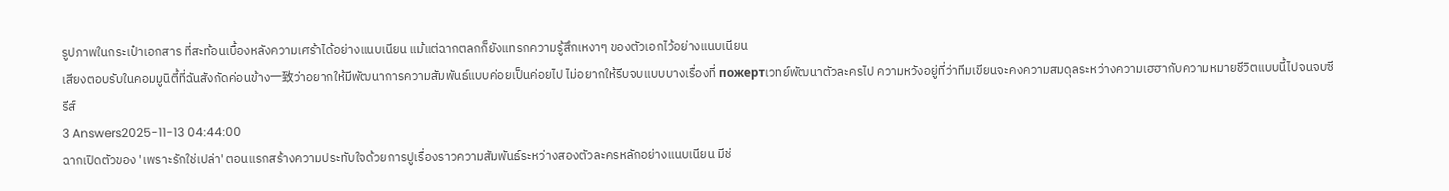รูปภาพในกระเป๋าเอกสาร ที่สะท้อนเบื้องหลังความเศร้าได้อย่างแนบเนียน แม้แต่ฉากตลกก็ยังแทรกความรู้สึกเหงาๆ ของตัวเอกไว้อย่างแนบเนียน
เสียงตอบรับในคอมมูนิตี้ที่ฉันสังกัดค่อนข้าง一致ว่าอยากให้มีพัฒนาการความสัมพันธ์แบบค่อยเป็นค่อยไป ไม่อยากให้รีบจบแบบบางเรื่องที่ пожертเวทย์พัฒนาตัวละครไป ความหวังอยู่ที่ว่าทีมเขียนจะคงความสมดุลระหว่างความเฮฮากับความหมายชีวิตแบบนี้ไปจนจบซีรีส์
3 Answers2025-11-13 04:44:00
ฉากเปิดตัวของ 'เพราะรักใช่เปล่า' ตอนแรกสร้างความประทับใจด้วยการปูเรื่องราวความสัมพันธ์ระหว่างสองตัวละครหลักอย่างแนบเนียน มีช่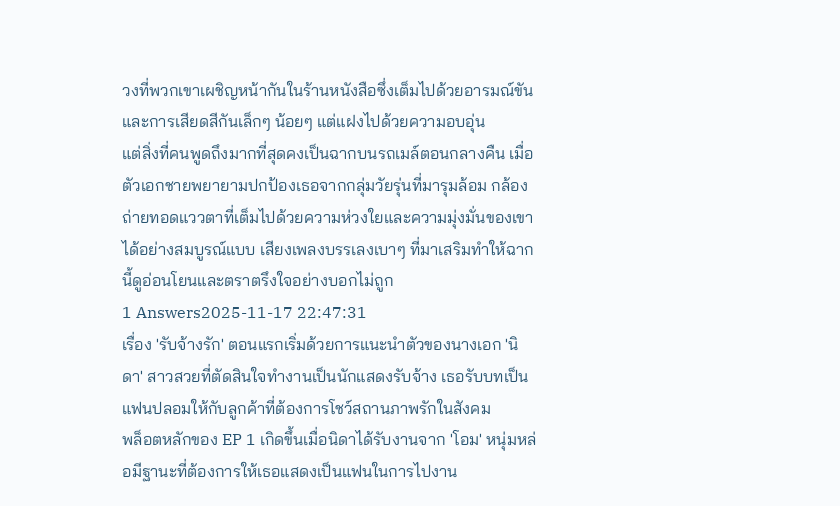วงที่พวกเขาเผชิญหน้ากันในร้านหนังสือซึ่งเต็มไปด้วยอารมณ์ขันและการเสียดสีกันเล็กๆ น้อยๆ แต่แฝงไปด้วยความอบอุ่น
แต่สิ่งที่คนพูดถึงมากที่สุดคงเป็นฉากบนรถเมล์ตอนกลางคืน เมื่อตัวเอกชายพยายามปกป้องเธอจากกลุ่มวัยรุ่นที่มารุมล้อม กล้องถ่ายทอดแววตาที่เต็มไปด้วยความห่วงใยและความมุ่งมั่นของเขาได้อย่างสมบูรณ์แบบ เสียงเพลงบรรเลงเบาๆ ที่มาเสริมทำให้ฉากนี้ดูอ่อนโยนและตราตรึงใจอย่างบอกไม่ถูก
1 Answers2025-11-17 22:47:31
เรื่อง 'รับจ้างรัก' ตอนแรกเริ่มด้วยการแนะนำตัวของนางเอก 'นิดา' สาวสวยที่ตัดสินใจทำงานเป็นนักแสดงรับจ้าง เธอรับบทเป็นแฟนปลอมให้กับลูกค้าที่ต้องการโชว์สถานภาพรักในสังคม
พล็อตหลักของ EP 1 เกิดขึ้นเมื่อนิดาได้รับงานจาก 'โอม' หนุ่มหล่อมีฐานะที่ต้องการให้เธอแสดงเป็นแฟนในการไปงาน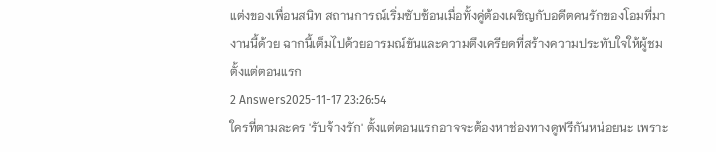แต่งของเพื่อนสนิท สถานการณ์เริ่มซับซ้อนเมื่อทั้งคู่ต้องเผชิญกับอดีตคนรักของโอมที่มางานนี้ด้วย ฉากนี้เต็มไปด้วยอารมณ์ขันและความตึงเครียดที่สร้างความประทับใจให้ผู้ชมตั้งแต่ตอนแรก
2 Answers2025-11-17 23:26:54
ใครที่ตามละคร 'รับจ้างรัก' ตั้งแต่ตอนแรกอาจจะต้องหาช่องทางดูฟรีกันหน่อยนะ เพราะ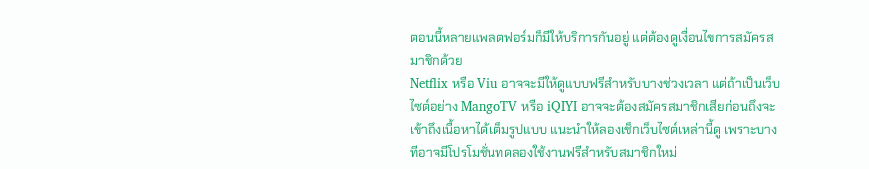ตอนนี้หลายแพลตฟอร์มก็มีให้บริการกันอยู่ แต่ต้องดูเงื่อนไขการสมัครสมาชิกด้วย
Netflix หรือ Viu อาจจะมีให้ดูแบบฟรีสำหรับบางช่วงเวลา แต่ถ้าเป็นเว็บไซต์อย่าง MangoTV หรือ iQIYI อาจจะต้องสมัครสมาชิกเสียก่อนถึงจะเข้าถึงเนื้อหาได้เต็มรูปแบบ แนะนำให้ลองเช็กเว็บไซต์เหล่านี้ดู เพราะบางทีอาจมีโปรโมชั่นทดลองใช้งานฟรีสำหรับสมาชิกใหม่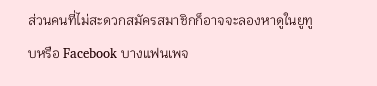ส่วนคนที่ไม่สะดวกสมัครสมาชิกก็อาจจะลองหาดูในยูทูบหรือ Facebook บางแฟนเพจ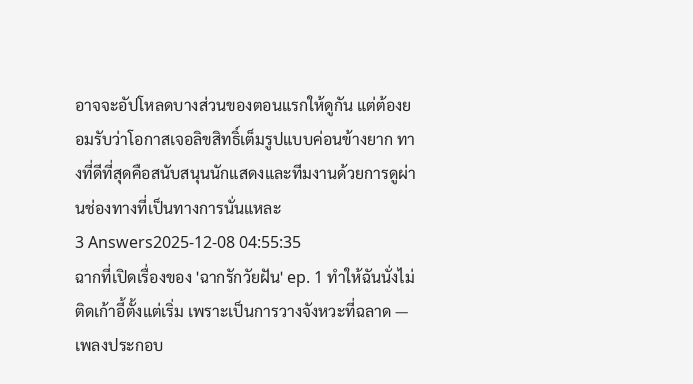อาจจะอัปโหลดบางส่วนของตอนแรกให้ดูกัน แต่ต้องยอมรับว่าโอกาสเจอลิขสิทธิ์เต็มรูปแบบค่อนข้างยาก ทางที่ดีที่สุดคือสนับสนุนนักแสดงและทีมงานด้วยการดูผ่านช่องทางที่เป็นทางการนั่นแหละ
3 Answers2025-12-08 04:55:35
ฉากที่เปิดเรื่องของ 'ฉากรักวัยฝัน' ep. 1 ทำให้ฉันนั่งไม่ติดเก้าอี้ตั้งแต่เริ่ม เพราะเป็นการวางจังหวะที่ฉลาด — เพลงประกอบ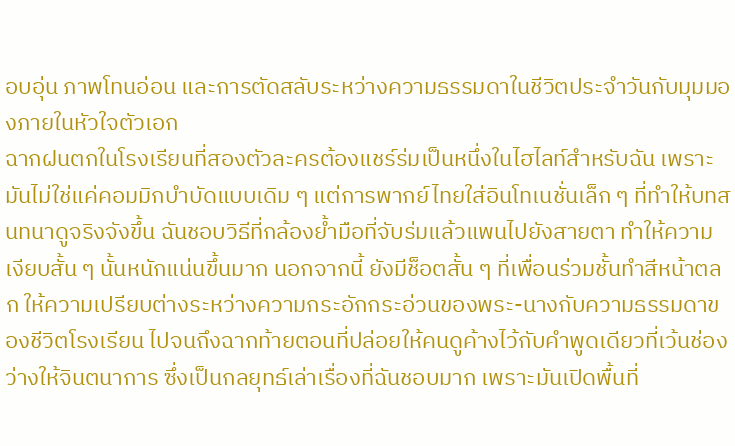อบอุ่น ภาพโทนอ่อน และการตัดสลับระหว่างความธรรมดาในชีวิตประจำวันกับมุมมองภายในหัวใจตัวเอก
ฉากฝนตกในโรงเรียนที่สองตัวละครต้องแชร์ร่มเป็นหนึ่งในไฮไลท์สำหรับฉัน เพราะมันไม่ใช่แค่คอมมิกบำบัดแบบเดิม ๆ แต่การพากย์ไทยใส่อินโทเนชั่นเล็ก ๆ ที่ทำให้บทสนทนาดูจริงจังขึ้น ฉันชอบวิธีที่กล้องย้ำมือที่จับร่มแล้วแพนไปยังสายตา ทำให้ความเงียบสั้น ๆ นั้นหนักแน่นขึ้นมาก นอกจากนี้ ยังมีช็อตสั้น ๆ ที่เพื่อนร่วมชั้นทำสีหน้าตลก ให้ความเปรียบต่างระหว่างความกระอักกระอ่วนของพระ-นางกับความธรรมดาของชีวิตโรงเรียน ไปจนถึงฉากท้ายตอนที่ปล่อยให้คนดูค้างไว้กับคำพูดเดียวที่เว้นช่องว่างให้จินตนาการ ซึ่งเป็นกลยุทธ์เล่าเรื่องที่ฉันชอบมาก เพราะมันเปิดพื้นที่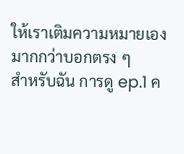ให้เราเติมความหมายเองมากกว่าบอกตรง ๆ
สำหรับฉัน การดู ep.1 ค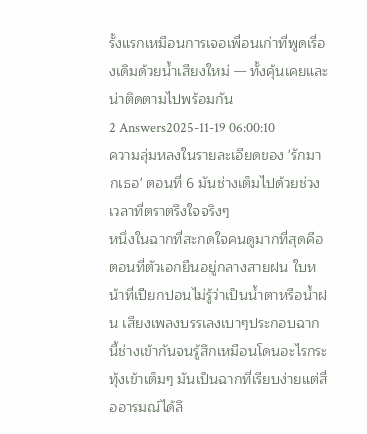รั้งแรกเหมือนการเจอเพื่อนเก่าที่พูดเรื่องเดิมด้วยน้ำเสียงใหม่ — ทั้งคุ้นเคยและน่าติดตามไปพร้อมกัน
2 Answers2025-11-19 06:00:10
ความลุ่มหลงในรายละเอียดของ 'รักมากเธอ' ตอนที่ 6 มันช่างเต็มไปด้วยช่วงเวลาที่ตราตรึงใจจริงๆ
หนึ่งในฉากที่สะกดใจคนดูมากที่สุดคือตอนที่ตัวเอกยืนอยู่กลางสายฝน ใบหน้าที่เปียกปอนไม่รู้ว่าเป็นน้ำตาหรือน้ำฝน เสียงเพลงบรรเลงเบาๆประกอบฉากนี้ช่างเข้ากันจนรู้สึกเหมือนโดนอะไรกระทุ้งเข้าเต็มๆ มันเป็นฉากที่เรียบง่ายแต่สื่ออารมณ์ได้ลึ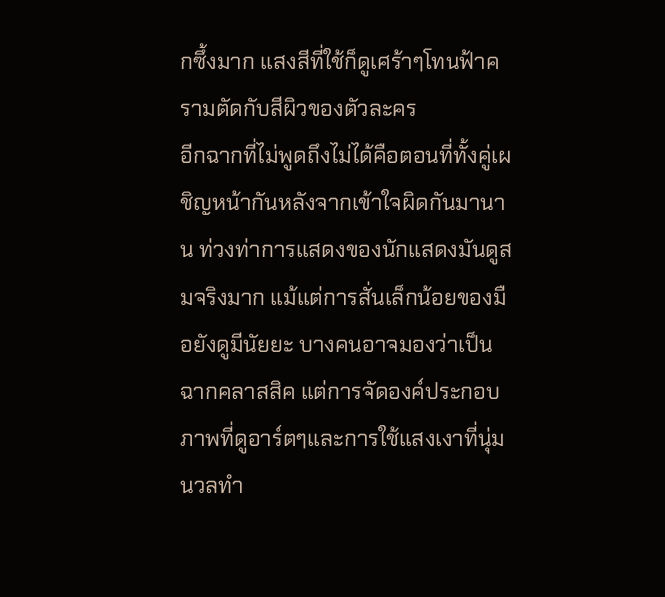กซึ้งมาก แสงสีที่ใช้ก็ดูเศร้าๆโทนฟ้าครามตัดกับสีผิวของตัวละคร
อีกฉากที่ไม่พูดถึงไม่ได้คือตอนที่ทั้งคู่เผชิญหน้ากันหลังจากเข้าใจผิดกันมานาน ท่วงท่าการแสดงของนักแสดงมันดูสมจริงมาก แม้แต่การสั่นเล็กน้อยของมือยังดูมีนัยยะ บางคนอาจมองว่าเป็นฉากคลาสสิค แต่การจัดองค์ประกอบภาพที่ดูอาร์ตๆและการใช้แสงเงาที่นุ่มนวลทำ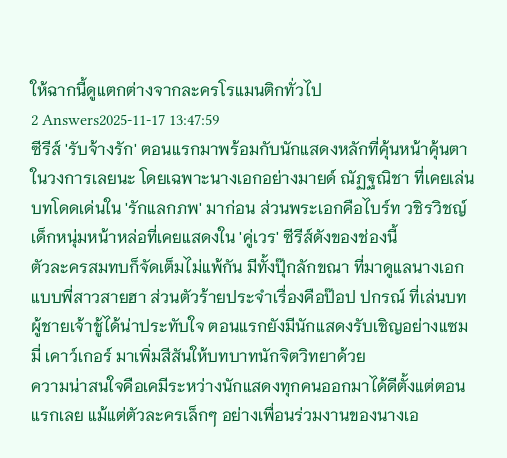ให้ฉากนี้ดูแตกต่างจากละครโรแมนติกทั่วไป
2 Answers2025-11-17 13:47:59
ซีรีส์ 'รับจ้างรัก' ตอนแรกมาพร้อมกับนักแสดงหลักที่คุ้นหน้าคุ้นตาในวงการเลยนะ โดยเฉพาะนางเอกอย่างมายด์ ณัฏฐณิชา ที่เคยเล่นบทโดดเด่นใน 'รักแลกภพ' มาก่อน ส่วนพระเอกคือไบร์ท วชิรวิชญ์ เด็กหนุ่มหน้าหล่อที่เคยแสดงใน 'คู่เวร' ซีรีส์ดังของช่องนี้
ตัวละครสมทบก็จัดเต็มไม่แพ้กัน มีทั้งปุ๊กลักขณา ที่มาดูแลนางเอกแบบพี่สาวสายฮา ส่วนตัวร้ายประจำเรื่องคือป๊อป ปกรณ์ ที่เล่นบทผู้ชายเจ้าชู้ได้น่าประทับใจ ตอนแรกยังมีนักแสดงรับเชิญอย่างแซมมี่ เคาว์เกอร์ มาเพิ่มสีสันให้บทบาทนักจิตวิทยาด้วย
ความน่าสนใจคือเคมีระหว่างนักแสดงทุกคนออกมาได้ดีตั้งแต่ตอนแรกเลย แม้แต่ตัวละครเล็กๆ อย่างเพื่อนร่วมงานของนางเอ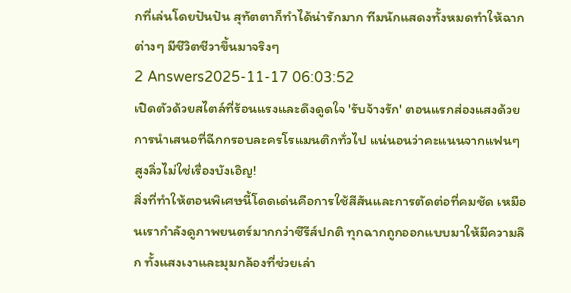กที่เล่นโดยปันปัน สุทัตตาก็ทำได้น่ารักมาก ทีมนักแสดงทั้งหมดทำให้ฉากต่างๆ มีชีวิตชีวาขึ้นมาจริงๆ
2 Answers2025-11-17 06:03:52
เปิดตัวด้วยสไตล์ที่ร้อนแรงและดึงดูดใจ 'รับจ้างรัก' ตอนแรกส่องแสงด้วยการนำเสนอที่ฉีกกรอบละครโรแมนติกทั่วไป แน่นอนว่าคะแนนจากแฟนๆ สูงลิ่วไม่ใช่เรื่องบังเอิญ!
สิ่งที่ทำให้ตอนพิเศษนี้โดดเด่นคือการใช้สีสันและการตัดต่อที่คมชัด เหมือนเรากำลังดูภาพยนตร์มากกว่าซีรีส์ปกติ ทุกฉากถูกออกแบบมาให้มีความลึก ทั้งแสงเงาและมุมกล้องที่ช่วยเล่า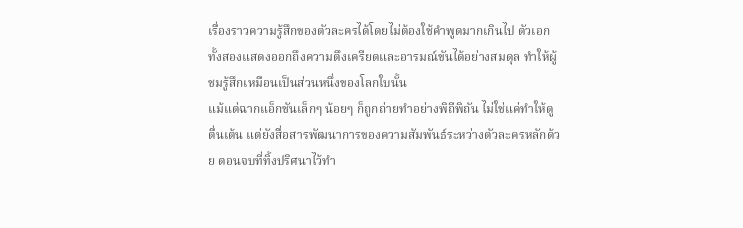เรื่องราวความรู้สึกของตัวละครได้โดยไม่ต้องใช้คำพูดมากเกินไป ตัวเอกทั้งสองแสดงออกถึงความตึงเครียดและอารมณ์ขันได้อย่างสมดุล ทำให้ผู้ชมรู้สึกเหมือนเป็นส่วนหนึ่งของโลกใบนั้น
แม้แต่ฉากแอ็กชันเล็กๆ น้อยๆ ก็ถูกถ่ายทำอย่างพิถีพิถัน ไม่ใช่แค่ทำให้ดูตื่นเต้น แต่ยังสื่อสารพัฒนาการของความสัมพันธ์ระหว่างตัวละครหลักด้วย ตอนจบที่ทิ้งปริศนาไว้ทำ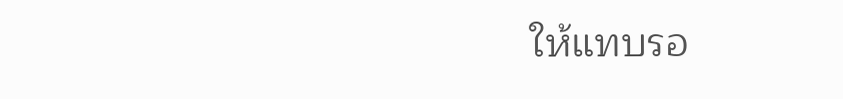ให้แทบรอ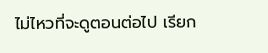ไม่ไหวที่จะดูตอนต่อไป เรียก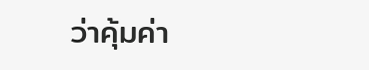ว่าคุ้มค่า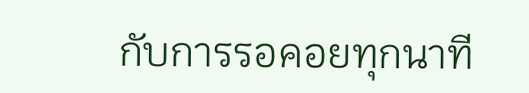กับการรอคอยทุกนาที